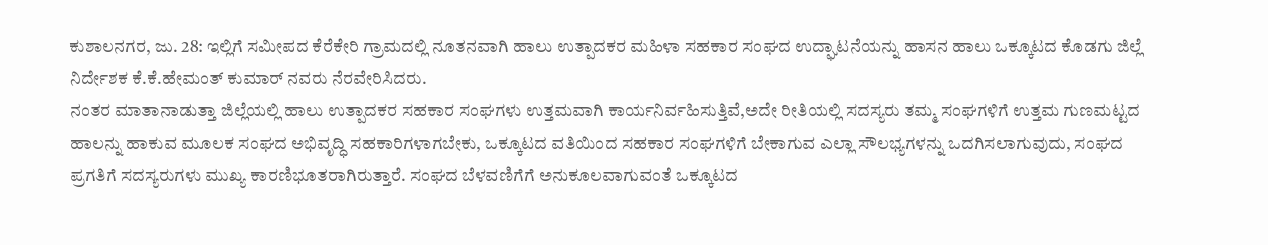ಕುಶಾಲನಗರ, ಜು. 28: ಇಲ್ಲಿಗೆ ಸಮೀಪದ ಕೆರೆಕೇರಿ ಗ್ರಾಮದಲ್ಲಿ ನೂತನವಾಗಿ ಹಾಲು ಉತ್ಪಾದಕರ ಮಹಿಳಾ ಸಹಕಾರ ಸಂಘದ ಉದ್ಘಾಟನೆಯನ್ನು ಹಾಸನ ಹಾಲು ಒಕ್ಕೂಟದ ಕೊಡಗು ಜಿಲ್ಲೆ ನಿರ್ದೇಶಕ ಕೆ.ಕೆ.ಹೇಮಂತ್ ಕುಮಾರ್ ನವರು ನೆರವೇರಿಸಿದರು.
ನಂತರ ಮಾತಾನಾಡುತ್ತಾ ಜಿಲ್ಲೆಯಲ್ಲಿ ಹಾಲು ಉತ್ಪಾದಕರ ಸಹಕಾರ ಸಂಘಗಳು ಉತ್ತಮವಾಗಿ ಕಾರ್ಯನಿರ್ವಹಿಸುತ್ತಿವೆ,ಅದೇ ರೀತಿಯಲ್ಲಿ ಸದಸ್ಯರು ತಮ್ಮ ಸಂಘಗಳಿಗೆ ಉತ್ತಮ ಗುಣಮಟ್ಟದ ಹಾಲನ್ನು ಹಾಕುವ ಮೂಲಕ ಸಂಘದ ಅಭಿವೃದ್ಧಿ ಸಹಕಾರಿಗಳಾಗಬೇಕು, ಒಕ್ಕೂಟದ ವತಿಯಿಂದ ಸಹಕಾರ ಸಂಘಗಳಿಗೆ ಬೇಕಾಗುವ ಎಲ್ಲಾ ಸೌಲಭ್ಯಗಳನ್ನು ಒದಗಿಸಲಾಗುವುದು, ಸಂಘದ ಪ್ರಗತಿಗೆ ಸದಸ್ಯರುಗಳು ಮುಖ್ಯ ಕಾರಣಿಭೂತರಾಗಿರುತ್ತಾರೆ. ಸಂಘದ ಬೆಳವಣಿಗೆಗೆ ಅನುಕೂಲವಾಗುವಂತೆ ಒಕ್ಕೂಟದ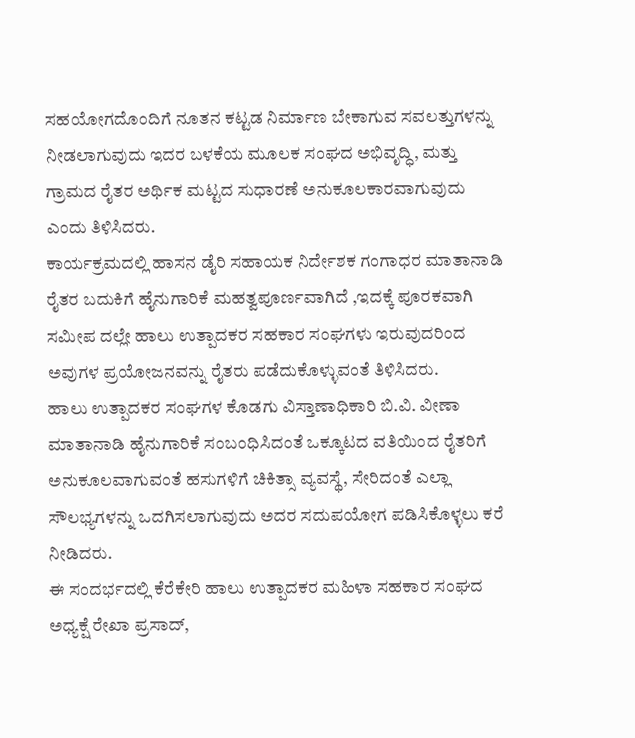ಸಹಯೋಗದೊಂದಿಗೆ ನೂತನ ಕಟ್ಟಡ ನಿರ್ಮಾಣ ಬೇಕಾಗುವ ಸವಲತ್ತುಗಳನ್ನು ನೀಡಲಾಗುವುದು ಇದರ ಬಳಕೆಯ ಮೂಲಕ ಸಂಘದ ಅಭಿವೃದ್ಧಿ, ಮತ್ತು ಗ್ರಾಮದ ರೈತರ ಅರ್ಥಿಕ ಮಟ್ಟದ ಸುಧಾರಣೆ ಅನುಕೂಲಕಾರವಾಗುವುದು ಎಂದು ತಿಳಿಸಿದರು.
ಕಾರ್ಯಕ್ರಮದಲ್ಲಿ ಹಾಸನ ಡೈರಿ ಸಹಾಯಕ ನಿರ್ದೇಶಕ ಗಂಗಾಧರ ಮಾತಾನಾಡಿ ರೈತರ ಬದುಕಿಗೆ ಹೈನುಗಾರಿಕೆ ಮಹತ್ವಪೂರ್ಣವಾಗಿದೆ ,ಇದಕ್ಕೆ ಪೂರಕವಾಗಿ ಸಮೀಪ ದಲ್ಲೇ ಹಾಲು ಉತ್ಪಾದಕರ ಸಹಕಾರ ಸಂಘಗಳು ಇರುವುದರಿಂದ ಅವುಗಳ ಪ್ರಯೋಜನವನ್ನು ರೈತರು ಪಡೆದುಕೊಳ್ಳುವಂತೆ ತಿಳಿಸಿದರು.
ಹಾಲು ಉತ್ಪಾದಕರ ಸಂಘಗಳ ಕೊಡಗು ವಿಸ್ತಾಣಾಧಿಕಾರಿ ಬಿ.ವಿ. ವೀಣಾ ಮಾತಾನಾಡಿ ಹೈನುಗಾರಿಕೆ ಸಂಬಂಧಿಸಿದಂತೆ ಒಕ್ಕೂಟದ ವತಿಯಿಂದ ರೈತರಿಗೆ ಅನುಕೂಲವಾಗುವಂತೆ ಹಸುಗಳಿಗೆ ಚಿಕಿತ್ಸಾ ವ್ಯವಸ್ಥೆ, ಸೇರಿದಂತೆ ಎಲ್ಲಾ ಸೌಲಭ್ಯಗಳನ್ನು ಒದಗಿಸಲಾಗುವುದು ಅದರ ಸದುಪಯೋಗ ಪಡಿಸಿಕೊಳ್ಳಲು ಕರೆ ನೀಡಿದರು.
ಈ ಸಂದರ್ಭದಲ್ಲಿ ಕೆರೆಕೇರಿ ಹಾಲು ಉತ್ಪಾದಕರ ಮಹಿಳಾ ಸಹಕಾರ ಸಂಘದ ಅಧ್ಯಕ್ಷೆ ರೇಖಾ ಪ್ರಸಾದ್,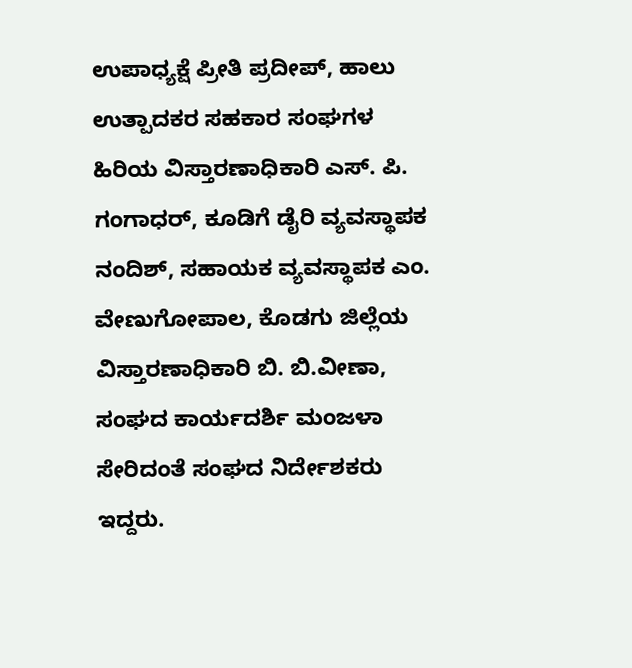ಉಪಾಧ್ಯಕ್ಷೆ ಪ್ರೀತಿ ಪ್ರದೀಪ್, ಹಾಲು ಉತ್ಪಾದಕರ ಸಹಕಾರ ಸಂಘಗಳ ಹಿರಿಯ ವಿಸ್ತಾರಣಾಧಿಕಾರಿ ಎಸ್. ಪಿ. ಗಂಗಾಧರ್, ಕೂಡಿಗೆ ಡೈರಿ ವ್ಯವಸ್ಥಾಪಕ ನಂದಿಶ್, ಸಹಾಯಕ ವ್ಯವಸ್ಥಾಪಕ ಎಂ. ವೇಣುಗೋಪಾಲ, ಕೊಡಗು ಜಿಲ್ಲೆಯ ವಿಸ್ತಾರಣಾಧಿಕಾರಿ ಬಿ. ಬಿ.ವೀಣಾ, ಸಂಘದ ಕಾರ್ಯದರ್ಶಿ ಮಂಜಳಾ ಸೇರಿದಂತೆ ಸಂಘದ ನಿರ್ದೇಶಕರು ಇದ್ದರು.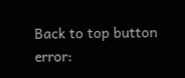Back to top button
error: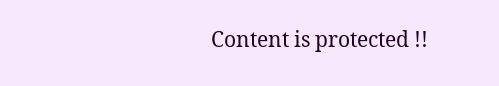Content is protected !!